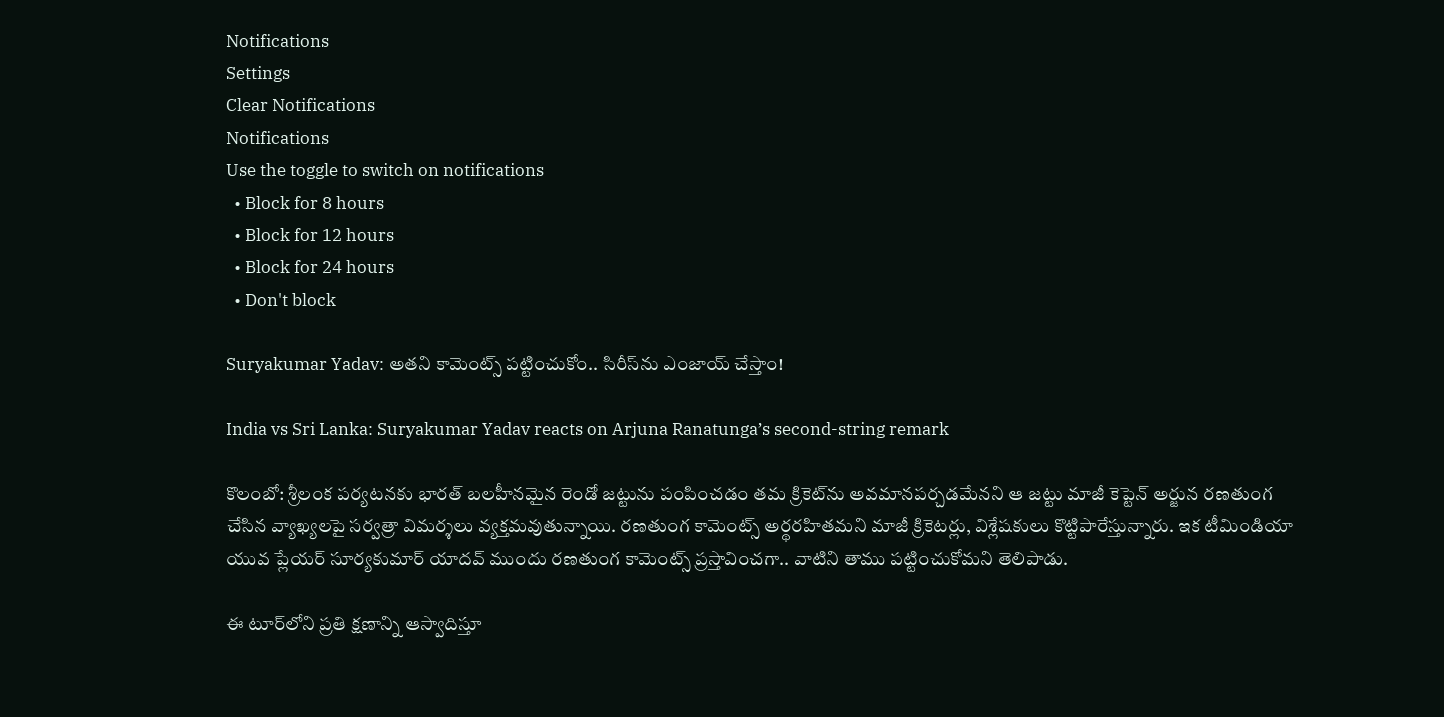Notifications
Settings
Clear Notifications
Notifications
Use the toggle to switch on notifications
  • Block for 8 hours
  • Block for 12 hours
  • Block for 24 hours
  • Don't block

Suryakumar Yadav: అతని కామెంట్స్ పట్టించుకోం.. సిరీస్‌ను ఎంజాయ్ చేస్తాం!

India vs Sri Lanka: Suryakumar Yadav reacts on Arjuna Ranatunga’s second-string remark

కొలంబో: శ్రీలంక పర్యటనకు భారత్ బలహీనమైన రెండో జట్టును పంపించడం తమ క్రికెట్‌ను అవమానపర్చడమేనని ఆ జట్టు మాజీ కెప్టెన్ అర్జున రణతుంగ చేసిన వ్యాఖ్యలపై సర్వత్రా విమర్శలు వ్యక్తమవుతున్నాయి. రణతుంగ కామెంట్స్‌ అర్థరహితమని మాజీ క్రికెటర్లు, విశ్లేషకులు కొట్టిపారేస్తున్నారు. ఇక టీమిండియా యువ ప్లేయర్ సూర్యకుమార్ యాదవ్ ముందు రణతుంగ కామెంట్స్ ప్రస్తావించగా.. వాటిని తాము పట్టించుకోమని తెలిపాడు.

ఈ టూర్‌లోని ప్రతి క్షణాన్ని ఆస్వాదిస్తూ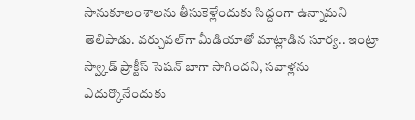సానుకూలంశాలను తీసుకెళ్లేందుకు సిద్దంగా ఉన్నామని తెలిపాడు. వర్చువల్‌గా మీడియాతో మాట్లాడిన సూర్య.. ఇంట్రా స్వ్కాడ్ ప్రాక్టీస్ సెషన్‌ బాగా సాగిందని, సవాళ్లను ఎదుర్కొనేందుకు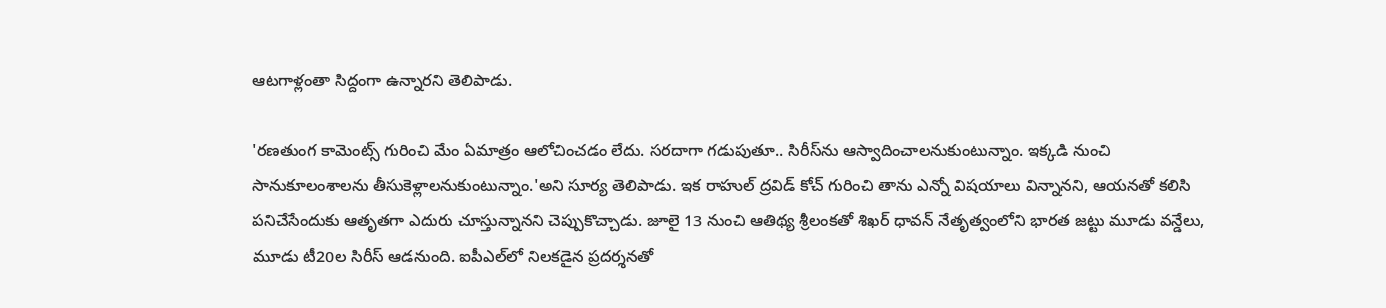ఆటగాళ్లంతా సిద్దంగా ఉన్నారని తెలిపాడు.

'రణతుంగ కామెంట్స్ గురించి మేం ఏమాత్రం ఆలోచించడం లేదు. సరదాగా గడుపుతూ.. సిరీస్‌ను ఆస్వాదించాలనుకుంటున్నాం. ఇక్కడి నుంచి సానుకూలంశాలను తీసుకెళ్లాలనుకుంటున్నాం.'అని సూర్య తెలిపాడు. ఇక రాహుల్ ద్రవిడ్ కోచ్ గురించి తాను ఎన్నో విషయాలు విన్నానని, ఆయనతో కలిసి పనిచేసేందుకు ఆతృతగా ఎదురు చూస్తున్నానని చెప్పుకొచ్చాడు. జూలై 13 నుంచి ఆతిథ్య శ్రీలంకతో శిఖర్ ధావన్ నేతృత్వంలోని భారత జట్టు మూడు వన్డేలు, మూడు టీ20ల సిరీస్ ఆడనుంది. ఐపీఎల్‌లో నిలకడైన ప్రదర్శనతో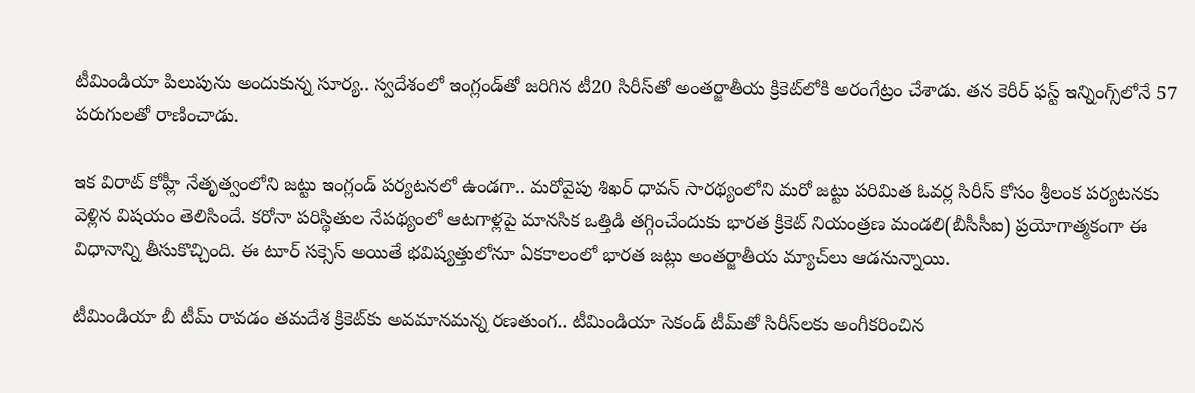టీమిండియా పిలుపును అందుకున్న సూర్య.. స్వదేశంలో ఇంగ్లండ్‌తో జరిగిన టీ20 సిరీస్‌తో అంతర్జాతీయ క్రికెట్‌లోకి అరంగేట్రం చేశాడు. తన కెరీర్ ఫస్ట్ ఇన్నింగ్స్‌లోనే 57 పరుగులతో రాణించాడు.

ఇక విరాట్ కోహ్లీ నేతృత్వంలోని జట్టు ఇంగ్లండ్ పర్యటనలో ఉండగా.. మరోవైపు శిఖర్ ధావన్ సారథ్యంలోని మరో జట్టు పరిమిత ఓవర్ల సిరీస్‌ కోసం శ్రీలంక పర్యటనకు వెళ్లిన విషయం తెలిసిందే. కరోనా పరిస్థితుల నేపథ్యంలో ఆటగాళ్లపై మానసిక ఒత్తిడి తగ్గించేందుకు భారత క్రికెట్ నియంత్రణ మండలి(బీసీసీఐ) ప్రయోగాత్మకంగా ఈ విధానాన్ని తీసుకొచ్చింది. ఈ టూర్ సక్సెస్ అయితే భవిష్యత్తులోనూ ఏకకాలంలో భారత జట్లు అంతర్జాతీయ మ్యాచ్‌లు ఆడనున్నాయి.

టీమిండియా బీ టీమ్‌ రావడం తమదేశ క్రికెట్‌‌కు అవమానమన్న రణతుంగ.. టీమిండియా సెకండ్ టీమ్‌తో సిరీస్‌‌లకు అంగీకరించిన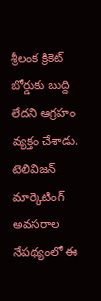శ్రీలంక క్రికెట్ బోర్డుకు బుద్ది లేదని ఆగ్రహం వ్యక్తం చేశాడు. టెలివిజన్ మార్కెటింగ్ అవసరాల నేపథ్యంలో ఈ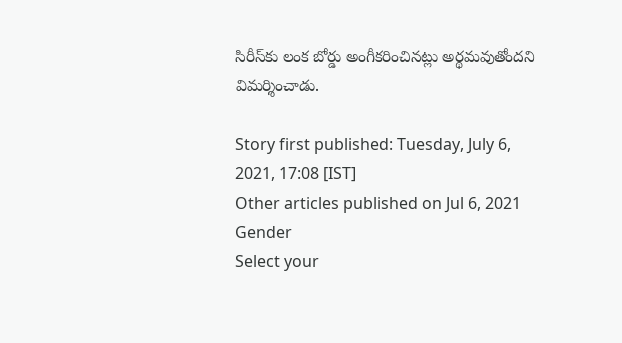సిరీస్‌కు లంక బోర్డు అంగీకరించినట్లు అర్థమవుతోందని విమర్శించాడు.

Story first published: Tuesday, July 6, 2021, 17:08 [IST]
Other articles published on Jul 6, 2021
Gender
Select your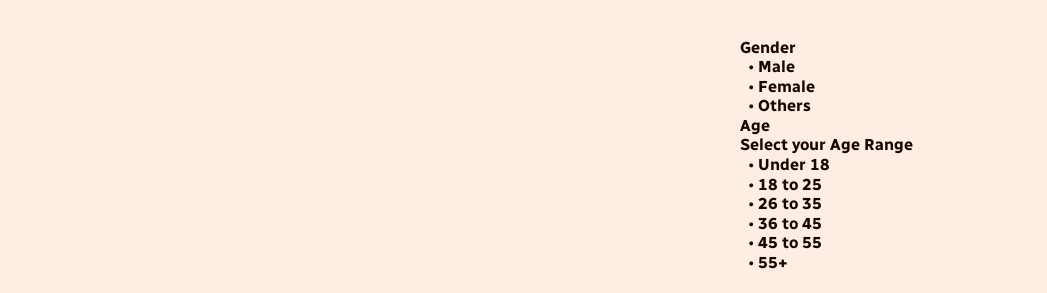Gender
  • Male
  • Female
  • Others
Age
Select your Age Range
  • Under 18
  • 18 to 25
  • 26 to 35
  • 36 to 45
  • 45 to 55
  • 55+